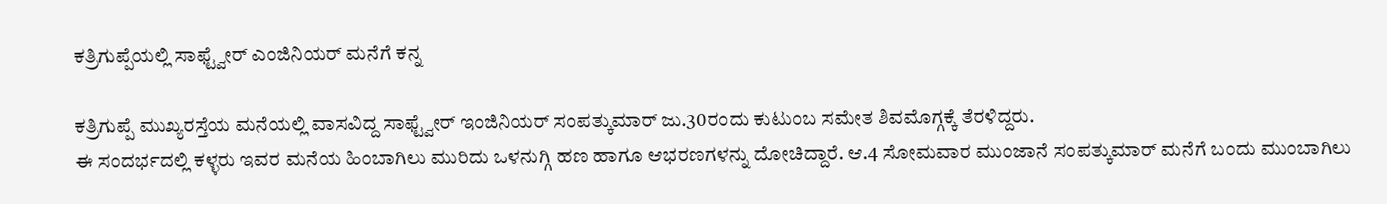ಕತ್ರಿಗುಪ್ಪೆಯಲ್ಲಿ ಸಾಫ್ಟ್ವೇರ್ ಎಂಜಿನಿಯರ್ ಮನೆಗೆ ಕನ್ನ

ಕತ್ರಿಗುಪ್ಪೆ ಮುಖ್ಯರಸ್ತೆಯ ಮನೆಯಲ್ಲಿ ವಾಸವಿದ್ದ ಸಾಫ್ಟ್ವೇರ್ ಇಂಜಿನಿಯರ್ ಸಂಪತ್ಕುಮಾರ್ ಜು.30ರಂದು ಕುಟುಂಬ ಸಮೇತ ಶಿವಮೊಗ್ಗಕ್ಕೆ ತೆರಳಿದ್ದರು.
ಈ ಸಂದರ್ಭದಲ್ಲಿ ಕಳ್ಳರು ಇವರ ಮನೆಯ ಹಿಂಬಾಗಿಲು ಮುರಿದು ಒಳನುಗ್ಗಿ ಹಣ ಹಾಗೂ ಆಭರಣಗಳನ್ನು ದೋಚಿದ್ದಾರೆ. ಆ.4 ಸೋಮವಾರ ಮುಂಜಾನೆ ಸಂಪತ್ಕುಮಾರ್ ಮನೆಗೆ ಬಂದು ಮುಂಬಾಗಿಲು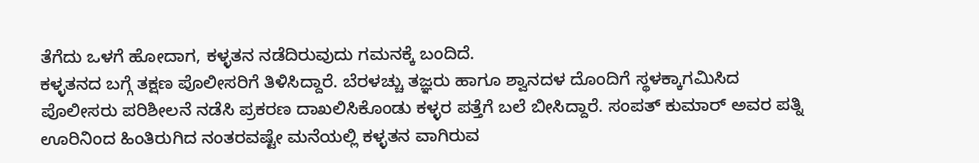ತೆಗೆದು ಒಳಗೆ ಹೋದಾಗ, ಕಳ್ಳತನ ನಡೆದಿರುವುದು ಗಮನಕ್ಕೆ ಬಂದಿದೆ.
ಕಳ್ಳತನದ ಬಗ್ಗೆ ತಕ್ಷಣ ಪೊಲೀಸರಿಗೆ ತಿಳಿಸಿದ್ದಾರೆ. ಬೆರಳಚ್ಚು ತಜ್ಞರು ಹಾಗೂ ಶ್ವಾನದಳ ದೊಂದಿಗೆ ಸ್ಥಳಕ್ಕಾಗಮಿಸಿದ ಪೊಲೀಸರು ಪರಿಶೀಲನೆ ನಡೆಸಿ ಪ್ರಕರಣ ದಾಖಲಿಸಿಕೊಂಡು ಕಳ್ಳರ ಪತ್ತೆಗೆ ಬಲೆ ಬೀಸಿದ್ದಾರೆ. ಸಂಪತ್ ಕುಮಾರ್ ಅವರ ಪತ್ನಿ ಊರಿನಿಂದ ಹಿಂತಿರುಗಿದ ನಂತರವಷ್ಟೇ ಮನೆಯಲ್ಲಿ ಕಳ್ಳತನ ವಾಗಿರುವ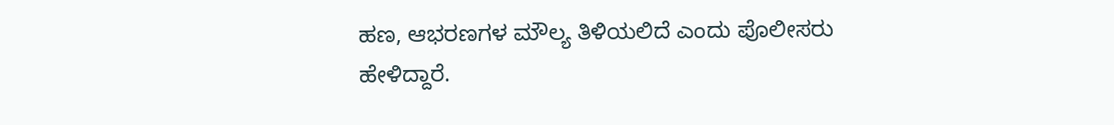ಹಣ, ಆಭರಣಗಳ ಮೌಲ್ಯ ತಿಳಿಯಲಿದೆ ಎಂದು ಪೊಲೀಸರು ಹೇಳಿದ್ದಾರೆ.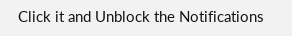Click it and Unblock the Notifications